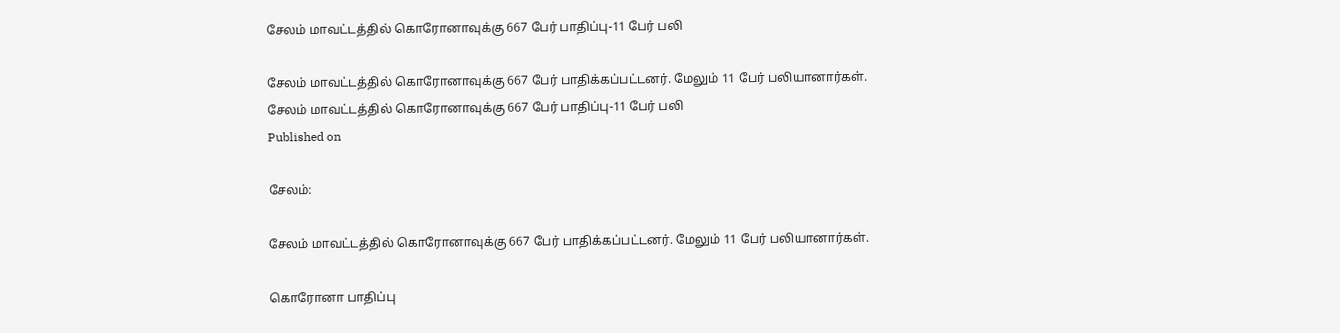சேலம் மாவட்டத்தில் கொரோனாவுக்கு 667 பேர் பாதிப்பு-11 பேர் பலி

சேலம் மாவட்டத்தில் கொரோனாவுக்கு 667 பேர் பாதிக்கப்பட்டனர். மேலும் 11 பேர் பலியானார்கள்.
சேலம் மாவட்டத்தில் கொரோனாவுக்கு 667 பேர் பாதிப்பு-11 பேர் பலி
Published on

சேலம்:

சேலம் மாவட்டத்தில் கொரோனாவுக்கு 667 பேர் பாதிக்கப்பட்டனர். மேலும் 11 பேர் பலியானார்கள்.

கொரோனா பாதிப்பு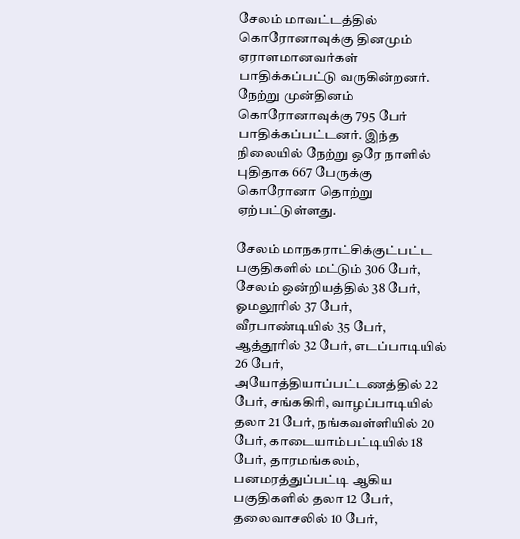சேலம் மாவட்டத்தில் கொரோனாவுக்கு தினமும் ஏராளமானவர்கள் பாதிக்கப்பட்டு வருகின்றனர். நேற்று முன்தினம் கொரோனாவுக்கு 795 பேர் பாதிக்கப்பட்டனர். இந்த நிலையில் நேற்று ஒரே நாளில் புதிதாக 667 பேருக்கு கொரோனா தொற்று ஏற்பட்டுள்ளது.

சேலம் மாநகராட்சிக்குட்பட்ட பகுதிகளில் மட்டும் 306 பேர், சேலம் ஒன்றியத்தில் 38 பேர், ஓமலூரில் 37 பேர், வீரபாண்டியில் 35 பேர், ஆத்தூரில் 32 பேர், எடப்பாடியில் 26 பேர், அயோத்தியாப்பட்டணத்தில் 22 பேர், சங்ககிரி, வாழப்பாடியில் தலா 21 பேர், நங்கவள்ளியில் 20 பேர், காடையாம்பட்டியில் 18 பேர், தாரமங்கலம், பனமரத்துப்பட்டி ஆகிய பகுதிகளில் தலா 12 பேர், தலைவாசலில் 10 பேர்,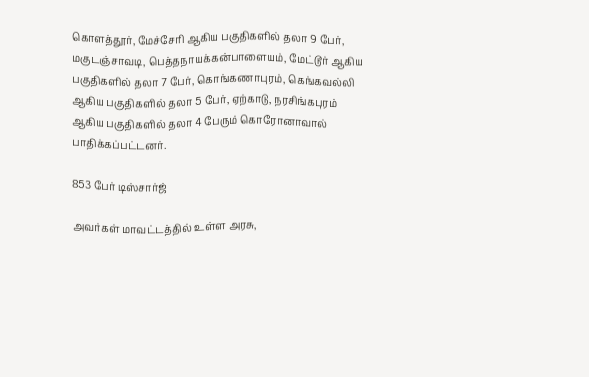கொளத்தூர், மேச்சேரி ஆகிய பகுதிகளில் தலா 9 பேர், மகுடஞ்சாவடி, பெத்தநாயக்கன்பாளையம், மேட்டூர் ஆகிய பகுதிகளில் தலா 7 பேர், கொங்கணாபுரம், கெங்கவல்லி ஆகிய பகுதிகளில் தலா 5 பேர், ஏற்காடு, நரசிங்கபுரம் ஆகிய பகுதிகளில் தலா 4 பேரும் கொரோனாவால் பாதிக்கப்பட்டனர்.

853 பேர் டிஸ்சார்ஜ்

அவர்கள் மாவட்டத்தில் உள்ள அரசு,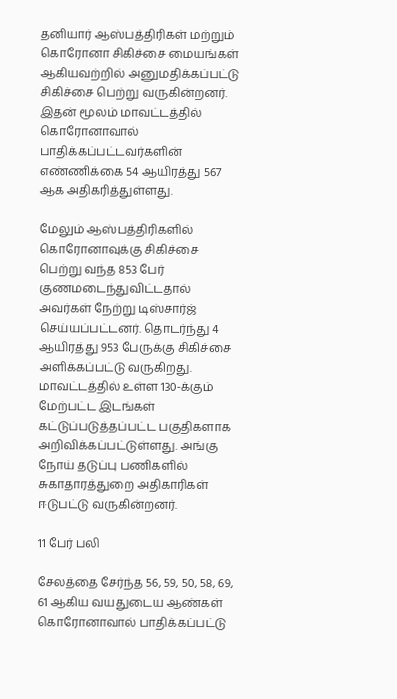தனியார் ஆஸ்பத்திரிகள் மற்றும் கொரோனா சிகிச்சை மையங்கள் ஆகியவற்றில் அனுமதிக்கப்பட்டு சிகிச்சை பெற்று வருகின்றனர். இதன் மூலம் மாவட்டத்தில் கொரோனாவால் பாதிக்கப்பட்டவர்களின் எண்ணிக்கை 54 ஆயிரத்து 567 ஆக அதிகரித்துள்ளது.

மேலும் ஆஸ்பத்திரிகளில் கொரோனாவுக்கு சிகிச்சை பெற்று வந்த 853 பேர் குணமடைந்துவிட்டதால் அவர்கள் நேற்று டிஸ்சார்ஜ் செய்யப்பட்டனர். தொடர்ந்து 4 ஆயிரத்து 953 பேருக்கு சிகிச்சை அளிக்கப்பட்டு வருகிறது. மாவட்டத்தில் உள்ள 130-க்கும் மேற்பட்ட இடங்கள் கட்டுப்படுத்தப்பட்ட பகுதிகளாக அறிவிக்கப்பட்டுள்ளது. அங்கு நோய் தடுப்பு பணிகளில் சுகாதாரத்துறை அதிகாரிகள் ஈடுபட்டு வருகின்றனர்.

11 பேர் பலி

சேலத்தை சேர்ந்த 56, 59, 50, 58, 69, 61 ஆகிய வயதுடைய ஆண்கள் கொரோனாவால் பாதிக்கப்பட்டு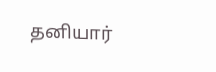தனியார்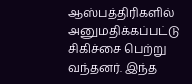ஆஸ்பத்திரிகளில் அனுமதிக்கப்பட்டு சிகிச்சை பெற்று வந்தனர். இந்த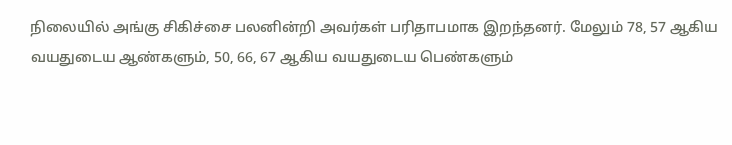நிலையில் அங்கு சிகிச்சை பலனின்றி அவர்கள் பரிதாபமாக இறந்தனர். மேலும் 78, 57 ஆகிய வயதுடைய ஆண்களும், 50, 66, 67 ஆகிய வயதுடைய பெண்களும்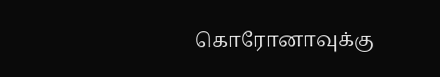கொரோனாவுக்கு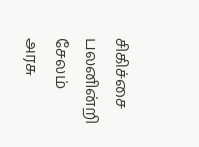சிகிச்சை பலனின்றி சேலம் அரசு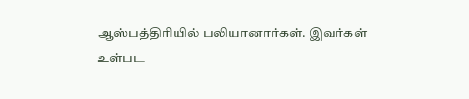ஆஸ்பத்திரியில் பலியானார்கள். இவர்கள் உள்பட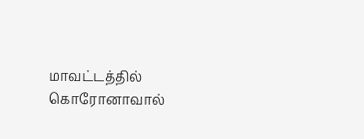மாவட்டத்தில் கொரோனாவால்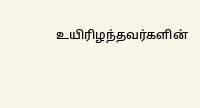உயிரிழந்தவர்களின்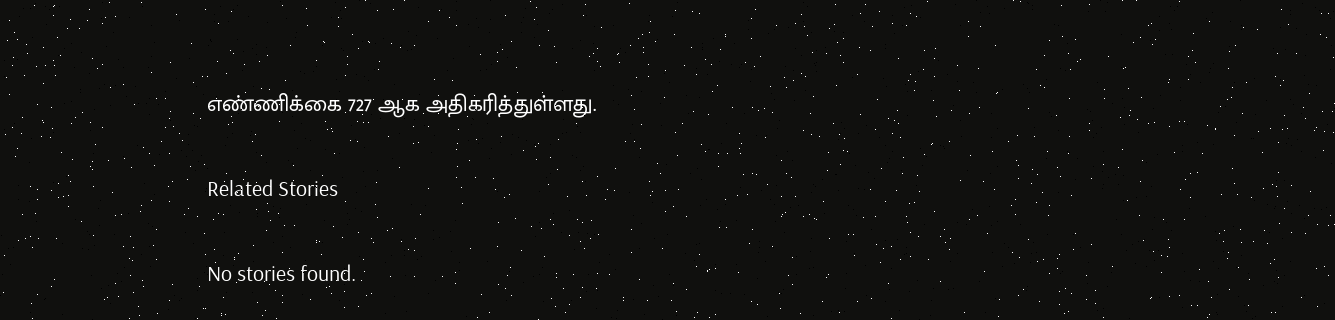எண்ணிக்கை 727 ஆக அதிகரித்துள்ளது.

Related Stories

No stories found.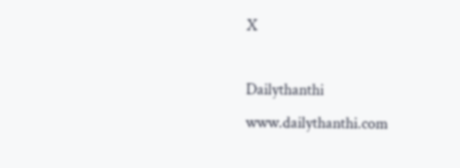X

Dailythanthi
www.dailythanthi.com